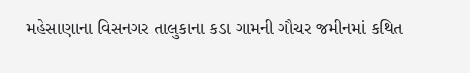મહેસાણાના વિસનગર તાલુકાના કડા ગામની ગૌચર જમીનમાં કથિત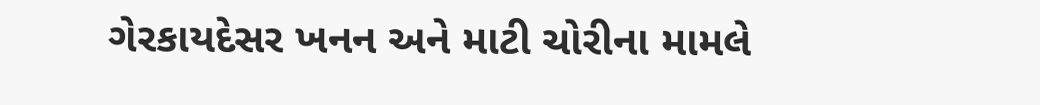ગેરકાયદેસર ખનન અને માટી ચોરીના મામલે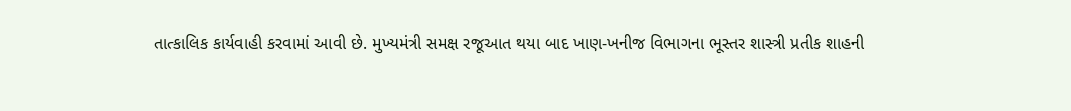તાત્કાલિક કાર્યવાહી કરવામાં આવી છે. મુખ્યમંત્રી સમક્ષ રજૂઆત થયા બાદ ખાણ-ખનીજ વિભાગના ભૂસ્તર શાસ્ત્રી પ્રતીક શાહની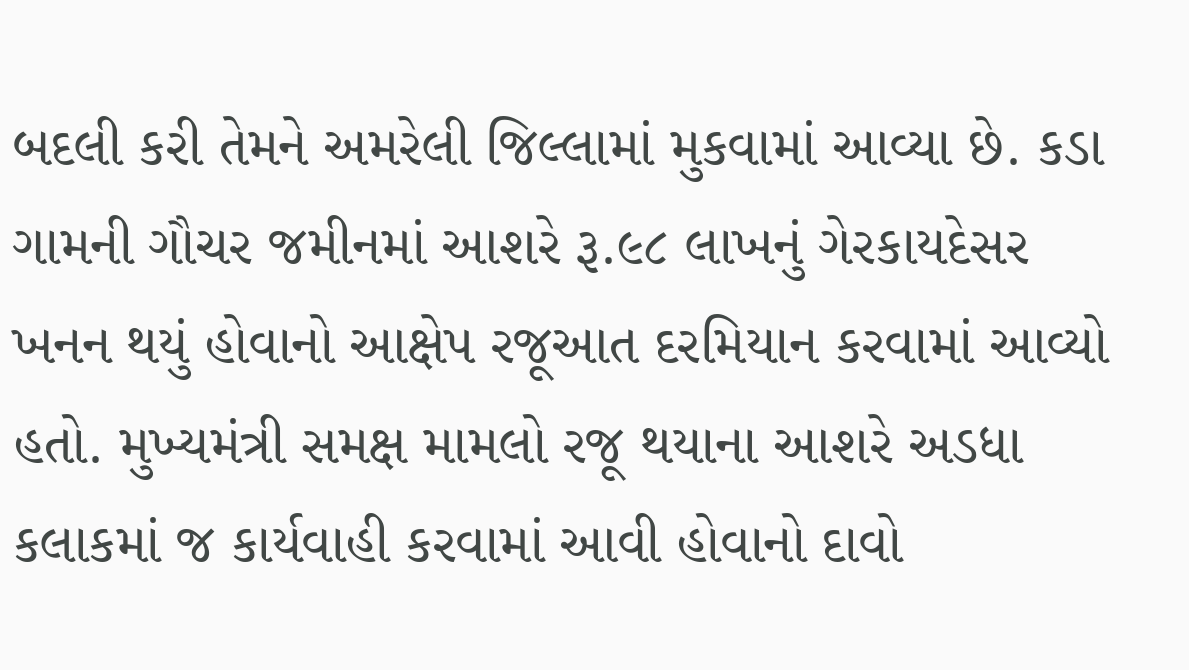બદલી કરી તેમને અમરેલી જિલ્લામાં મુકવામાં આવ્યા છે. કડા ગામની ગૌચર જમીનમાં આશરે રૂ.૯૮ લાખનું ગેરકાયદેસર ખનન થયું હોવાનો આક્ષેપ રજૂઆત દરમિયાન કરવામાં આવ્યો હતો. મુખ્યમંત્રી સમક્ષ મામલો રજૂ થયાના આશરે અડધા કલાકમાં જ કાર્યવાહી કરવામાં આવી હોવાનો દાવો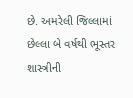છે. અમરેલી જિલ્લામાં છેલ્લા બે વર્ષથી ભૂસ્તર શાસ્ત્રીની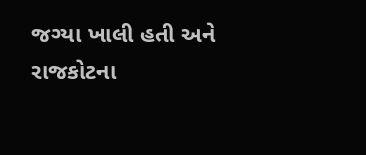જગ્યા ખાલી હતી અને રાજકોટના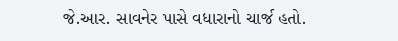જે.આર. સાવનેર પાસે વધારાનો ચાર્જ હતો.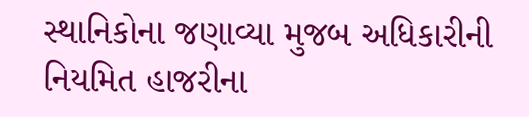સ્થાનિકોના જણાવ્યા મુજબ અધિકારીની નિયમિત હાજરીના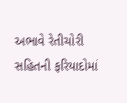અભાવે રેતીચોરી સહિતની ફરિયાદોમાં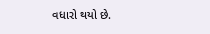વધારો થયો છે.